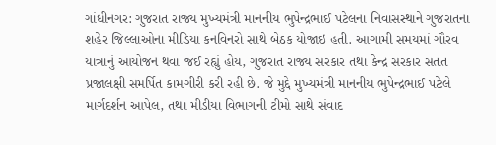ગાંધીનગર: ગુજરાત રાજ્ય મુખ્યમંત્રી માનનીય ભુપેન્દ્રભાઈ પટેલના નિવાસસ્થાને ગુજરાતના શહેર જિલ્લાઓના મીડિયા કનવિનરો સાથે બેઠક યોજાઇ હતી. આગામી સમયમાં ગૌરવ યાત્રાનું આયોજન થવા જઈ રહ્યું હોય, ગુજરાત રાજ્ય સરકાર તથા કેન્દ્ર સરકાર સતત પ્રજાલક્ષી સમર્પિત કામગીરી કરી રહી છે. જે મુદ્દે મુખ્યમંત્રી માનનીય ભુપેન્દ્રભાઈ પટેલે માર્ગદર્શન આપેલ, તથા મીડીયા વિભાગની ટીમો સાથે સંવાદ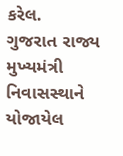કરેલ.
ગુજરાત રાજ્ય મુખ્યમંત્રી નિવાસસ્થાને યોજાયેલ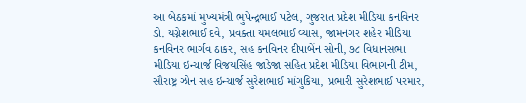આ બેઠકમાં મુખ્યમંત્રી ભુપેન્દ્રભાઈ પટેલ, ગુજરાત પ્રદેશ મીડિયા કનવિનર ડો. યગ્નેશભાઈ દવે, પ્રવક્તા યમલભાઈ વ્યાસ, જામનગર શહેર મીડિયા કનવિનર ભાર્ગવ ઠાકર, સહ કનવિનર દીપાબેંન સોની, ૭૮ વિધાનસભા મીડિયા ઇન્ચાર્જ વિજયસિંહ જાડેજા સહિત પ્રદેશ મીડિયા વિભાગની ટીમ, સૌરાષ્ટ્ર ઝોન સહ ઇન્ચાર્જ સુરેશભાઈ માંગુકિયા, પ્રભારી સુરેશભાઈ પરમાર,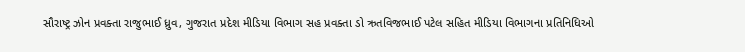સૌરાષ્ટ્ર ઝોન પ્રવક્તા રાજુભાઈ ધ્રુવ, ગુજરાત પ્રદેશ મીડિયા વિભાગ સહ પ્રવક્તા ડો ઋતવિજભાઈ પટેલ સહિત મીડિયા વિભાગના પ્રતિનિધિઓ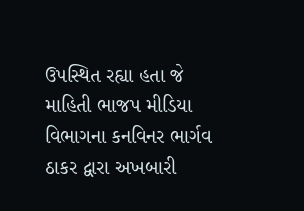ઉપસ્થિત રહ્યા હતા જે માહિતી ભાજપ મીડિયા વિભાગના કનવિનર ભાર્ગવ ઠાકર દ્વારા અખબારી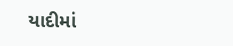યાદીમાં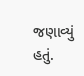જણાવ્યું હતું.